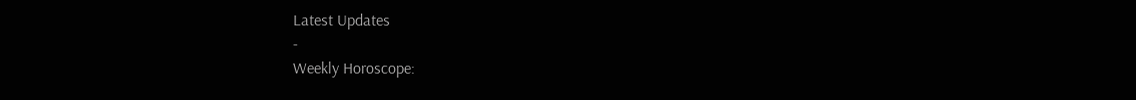Latest Updates
-
Weekly Horoscope: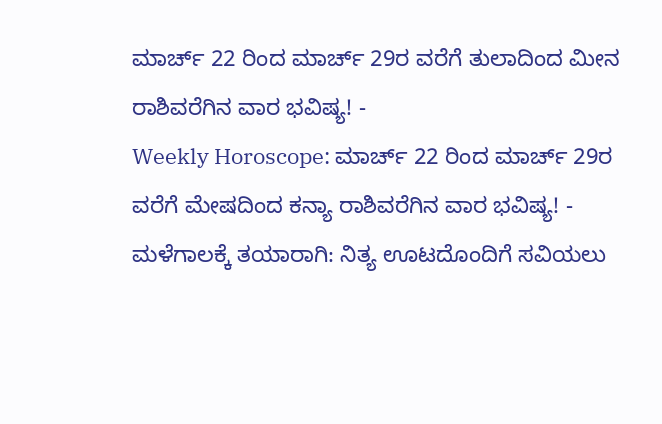ಮಾರ್ಚ್ 22 ರಿಂದ ಮಾರ್ಚ್ 29ರ ವರೆಗೆ ತುಲಾದಿಂದ ಮೀನ ರಾಶಿವರೆಗಿನ ವಾರ ಭವಿಷ್ಯ! -
Weekly Horoscope: ಮಾರ್ಚ್ 22 ರಿಂದ ಮಾರ್ಚ್ 29ರ ವರೆಗೆ ಮೇಷದಿಂದ ಕನ್ಯಾ ರಾಶಿವರೆಗಿನ ವಾರ ಭವಿಷ್ಯ! -
ಮಳೆಗಾಲಕ್ಕೆ ತಯಾರಾಗಿ: ನಿತ್ಯ ಊಟದೊಂದಿಗೆ ಸವಿಯಲು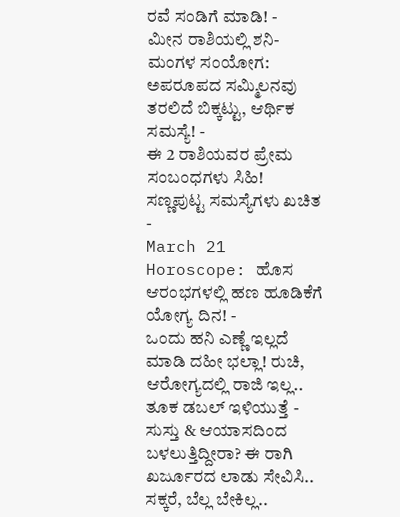ರವೆ ಸಂಡಿಗೆ ಮಾಡಿ! -
ಮೀನ ರಾಶಿಯಲ್ಲಿ ಶನಿ-ಮಂಗಳ ಸಂಯೋಗ: ಅಪರೂಪದ ಸಮ್ಮಿಲನವು ತರಲಿದೆ ಬಿಕ್ಕಟ್ಟು, ಆರ್ಥಿಕ ಸಮಸ್ಯೆ! -
ಈ 2 ರಾಶಿಯವರ ಪ್ರೇಮ ಸಂಬಂಧಗಳು ಸಿಹಿ! ಸಣ್ಣಪುಟ್ಟ ಸಮಸ್ಯೆಗಳು ಖಚಿತ -
March 21 Horoscope: ಹೊಸ ಆರಂಭಗಳಲ್ಲಿ ಹಣ ಹೂಡಿಕೆಗೆ ಯೋಗ್ಯ ದಿನ! -
ಒಂದು ಹನಿ ಎಣ್ಣೆ ಇಲ್ಲದೆ ಮಾಡಿ ದಹೀ ಭಲ್ಲಾ! ರುಚಿ, ಆರೋಗ್ಯದಲ್ಲಿ ರಾಜಿ ಇಲ್ಲ.. ತೂಕ ಡಬಲ್ ಇಳಿಯುತ್ತೆ -
ಸುಸ್ತು & ಆಯಾಸದಿಂದ ಬಳಲುತ್ತಿದ್ದೀರಾ? ಈ ರಾಗಿ ಖರ್ಜೂರದ ಲಾಡು ಸೇವಿಸಿ.. ಸಕ್ಕರೆ, ಬೆಲ್ಲ ಬೇಕಿಲ್ಲ..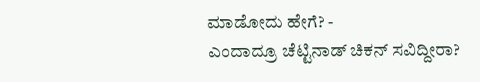ಮಾಡೋದು ಹೇಗೆ? -
ಎಂದಾದ್ರೂ ಚೆಟ್ಟಿನಾಡ್ ಚಿಕನ್ ಸವಿದ್ದೀರಾ?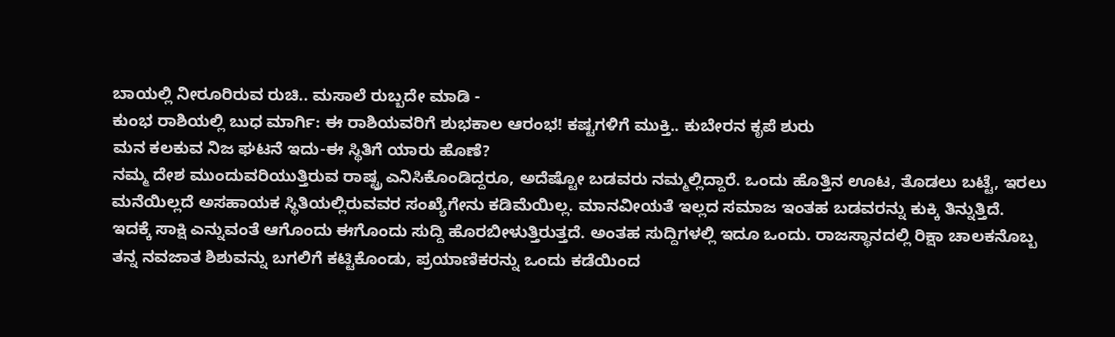ಬಾಯಲ್ಲಿ ನೀರೂರಿರುವ ರುಚಿ.. ಮಸಾಲೆ ರುಬ್ಬದೇ ಮಾಡಿ -
ಕುಂಭ ರಾಶಿಯಲ್ಲಿ ಬುಧ ಮಾರ್ಗಿ: ಈ ರಾಶಿಯವರಿಗೆ ಶುಭಕಾಲ ಆರಂಭ! ಕಷ್ಟಗಳಿಗೆ ಮುಕ್ತಿ.. ಕುಬೇರನ ಕೃಪೆ ಶುರು
ಮನ ಕಲಕುವ ನಿಜ ಘಟನೆ ಇದು-ಈ ಸ್ಥಿತಿಗೆ ಯಾರು ಹೊಣೆ?
ನಮ್ಮ ದೇಶ ಮುಂದುವರಿಯುತ್ತಿರುವ ರಾಷ್ಟ್ರ ಎನಿಸಿಕೊಂಡಿದ್ದರೂ, ಅದೆಷ್ಟೋ ಬಡವರು ನಮ್ಮಲ್ಲಿದ್ದಾರೆ. ಒಂದು ಹೊತ್ತಿನ ಊಟ, ತೊಡಲು ಬಟ್ಟೆ, ಇರಲು ಮನೆಯಿಲ್ಲದೆ ಅಸಹಾಯಕ ಸ್ಥಿತಿಯಲ್ಲಿರುವವರ ಸಂಖ್ಯೆಗೇನು ಕಡಿಮೆಯಿಲ್ಲ. ಮಾನವೀಯತೆ ಇಲ್ಲದ ಸಮಾಜ ಇಂತಹ ಬಡವರನ್ನು ಕುಕ್ಕಿ ತಿನ್ನುತ್ತಿದೆ.
ಇದಕ್ಕೆ ಸಾಕ್ಷಿ ಎನ್ನುವಂತೆ ಆಗೊಂದು ಈಗೊಂದು ಸುದ್ದಿ ಹೊರಬೀಳುತ್ತಿರುತ್ತದೆ. ಅಂತಹ ಸುದ್ದಿಗಳಲ್ಲಿ ಇದೂ ಒಂದು. ರಾಜಸ್ಥಾನದಲ್ಲಿ ರಿಕ್ಷಾ ಚಾಲಕನೊಬ್ಬ ತನ್ನ ನವಜಾತ ಶಿಶುವನ್ನು ಬಗಲಿಗೆ ಕಟ್ಟಿಕೊಂಡು, ಪ್ರಯಾಣಿಕರನ್ನು ಒಂದು ಕಡೆಯಿಂದ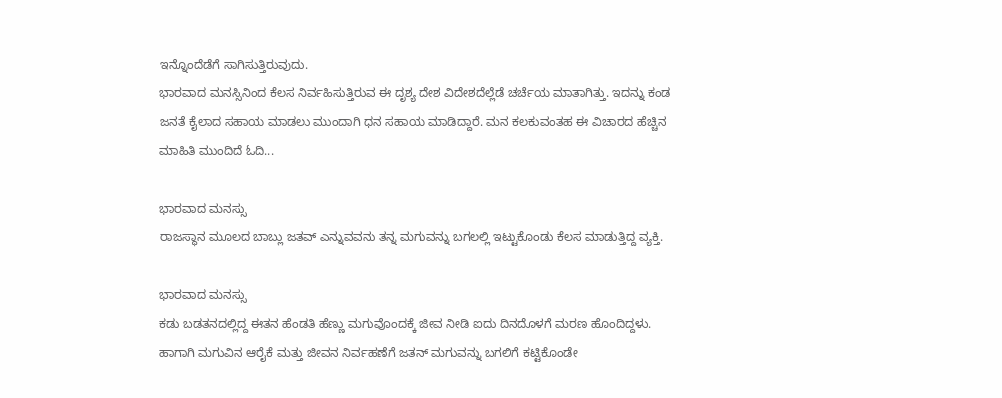ಇನ್ನೊಂದೆಡೆಗೆ ಸಾಗಿಸುತ್ತಿರುವುದು.
ಭಾರವಾದ ಮನಸ್ಸಿನಿಂದ ಕೆಲಸ ನಿರ್ವಹಿಸುತ್ತಿರುವ ಈ ದೃಶ್ಯ ದೇಶ ವಿದೇಶದೆಲ್ಲೆಡೆ ಚರ್ಚೆಯ ಮಾತಾಗಿತ್ತು. ಇದನ್ನು ಕಂಡ ಜನತೆ ಕೈಲಾದ ಸಹಾಯ ಮಾಡಲು ಮುಂದಾಗಿ ಧನ ಸಹಾಯ ಮಾಡಿದ್ದಾರೆ. ಮನ ಕಲಕುವಂತಹ ಈ ವಿಚಾರದ ಹೆಚ್ಚಿನ ಮಾಹಿತಿ ಮುಂದಿದೆ ಓದಿ...

ಭಾರವಾದ ಮನಸ್ಸು
ರಾಜಸ್ಥಾನ ಮೂಲದ ಬಾಬ್ಲು ಜತವ್ ಎನ್ನುವವನು ತನ್ನ ಮಗುವನ್ನು ಬಗಲಲ್ಲಿ ಇಟ್ಟುಕೊಂಡು ಕೆಲಸ ಮಾಡುತ್ತಿದ್ದ ವ್ಯಕ್ತಿ.

ಭಾರವಾದ ಮನಸ್ಸು
ಕಡು ಬಡತನದಲ್ಲಿದ್ದ ಈತನ ಹೆಂಡತಿ ಹೆಣ್ಣು ಮಗುವೊಂದಕ್ಕೆ ಜೀವ ನೀಡಿ ಐದು ದಿನದೊಳಗೆ ಮರಣ ಹೊಂದಿದ್ದಳು. ಹಾಗಾಗಿ ಮಗುವಿನ ಆರೈಕೆ ಮತ್ತು ಜೀವನ ನಿರ್ವಹಣೆಗೆ ಜತನ್ ಮಗುವನ್ನು ಬಗಲಿಗೆ ಕಟ್ಟಿಕೊಂಡೇ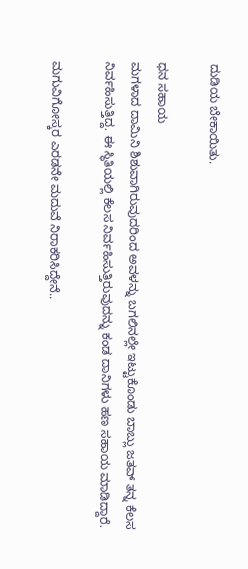ದುಡಿಯ ಬೇಕಾಯಿತು.

ಧನ ಸಹಾಯ
ಮಗಳಾದ ದಾಮಿನಿ ಶಿಶುವಾಗಿರುವುದರಿಂದ ಅವಳನ್ನು ಬಗಲಿನಲ್ಲೇ ಇಟ್ಟುಕೊಂಡು ಬಾಬ್ಲು ಜತವ್ ತನ್ನ ಕೆಲಸ ನಿರ್ವಹಿಸುತ್ತಿದ್ದ. ಈ ಸ್ಥಿತಿಯಲ್ಲಿ ಕೆಲಸ ನಿರ್ವಹಿಸುತ್ತಿರುವುದನ್ನು ಕಂಡ ದಾನಿಗಳು ಹಣ ಸಹಾಯ ಮಾಡಿದ್ದಾರೆ.

ಮಗುವಿಗೋಸ್ಕರ ಎರಡನೇ ಮದುವೆ ನಿರಾಕರಿಸಿದ್ದೇನೆ..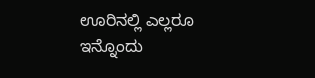ಊರಿನಲ್ಲಿ ಎಲ್ಲರೂ ಇನ್ನೊಂದು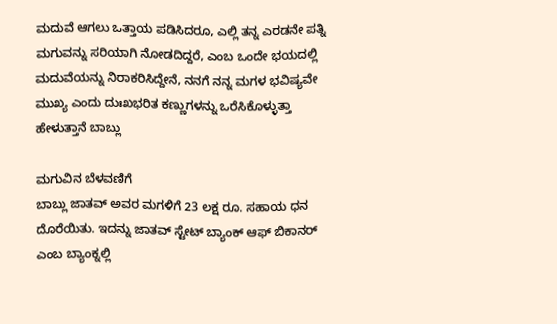ಮದುವೆ ಆಗಲು ಒತ್ತಾಯ ಪಡಿಸಿದರೂ, ಎಲ್ಲಿ ತನ್ನ ಎರಡನೇ ಪತ್ನಿ ಮಗುವನ್ನು ಸರಿಯಾಗಿ ನೋಡದಿದ್ದರೆ, ಎಂಬ ಒಂದೇ ಭಯದಲ್ಲಿ ಮದುವೆಯನ್ನು ನಿರಾಕರಿಸಿದ್ದೇನೆ, ನನಗೆ ನನ್ನ ಮಗಳ ಭವಿಷ್ಯವೇ ಮುಖ್ಯ ಎಂದು ದುಃಖಭರಿತ ಕಣ್ಣುಗಳನ್ನು ಒರೆಸಿಕೊಳ್ಳುತ್ತಾ ಹೇಳುತ್ತಾನೆ ಬಾಬ್ಲು

ಮಗುವಿನ ಬೆಳವಣಿಗೆ
ಬಾಬ್ಲು ಜಾತವ್ ಅವರ ಮಗಳಿಗೆ 23 ಲಕ್ಷ ರೂ. ಸಹಾಯ ಧನ ದೊರೆಯಿತು. ಇದನ್ನು ಜಾತವ್ ಸ್ಟೇಟ್ ಬ್ಯಾಂಕ್ ಆಫ್ ಬಿಕಾನರ್ ಎಂಬ ಬ್ಯಾಂಕ್ನಲ್ಲಿ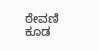ಠೇವಣಿ ಕೂಡ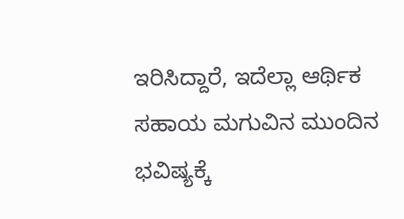ಇರಿಸಿದ್ದಾರೆ, ಇದೆಲ್ಲಾ ಆರ್ಥಿಕ ಸಹಾಯ ಮಗುವಿನ ಮುಂದಿನ ಭವಿಷ್ಯಕ್ಕೆ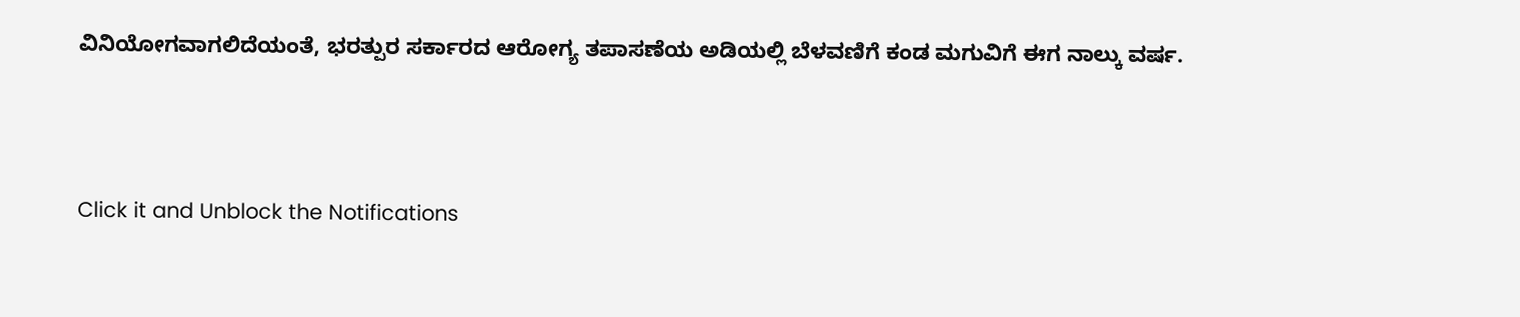ವಿನಿಯೋಗವಾಗಲಿದೆಯಂತೆ, ಭರತ್ಪುರ ಸರ್ಕಾರದ ಆರೋಗ್ಯ ತಪಾಸಣೆಯ ಅಡಿಯಲ್ಲಿ ಬೆಳವಣಿಗೆ ಕಂಡ ಮಗುವಿಗೆ ಈಗ ನಾಲ್ಕು ವರ್ಷ.



Click it and Unblock the Notifications